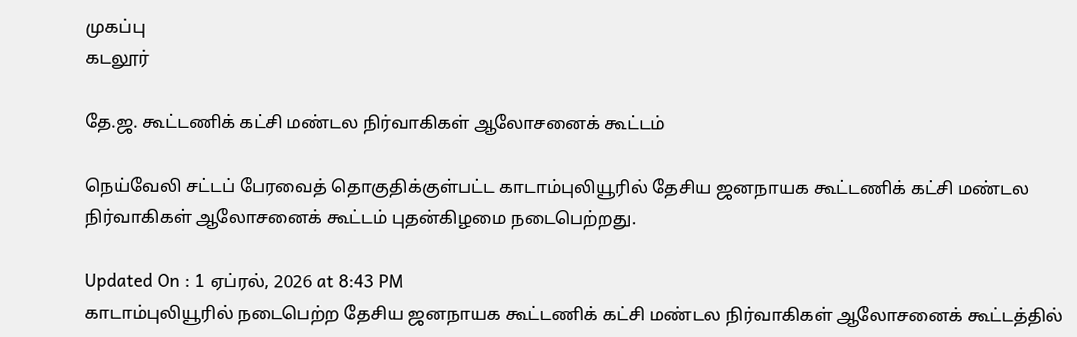முகப்பு
கடலூர்

தே.ஜ. கூட்டணிக் கட்சி மண்டல நிர்வாகிகள் ஆலோசனைக் கூட்டம்

நெய்வேலி சட்டப் பேரவைத் தொகுதிக்குள்பட்ட காடாம்புலியூரில் தேசிய ஜனநாயக கூட்டணிக் கட்சி மண்டல நிர்வாகிகள் ஆலோசனைக் கூட்டம் புதன்கிழமை நடைபெற்றது.

Updated On : 1 ஏப்ரல், 2026 at 8:43 PM
காடாம்புலியூரில் நடைபெற்ற தேசிய ஜனநாயக கூட்டணிக் கட்சி மண்டல நிர்வாகிகள் ஆலோசனைக் கூட்டத்தில்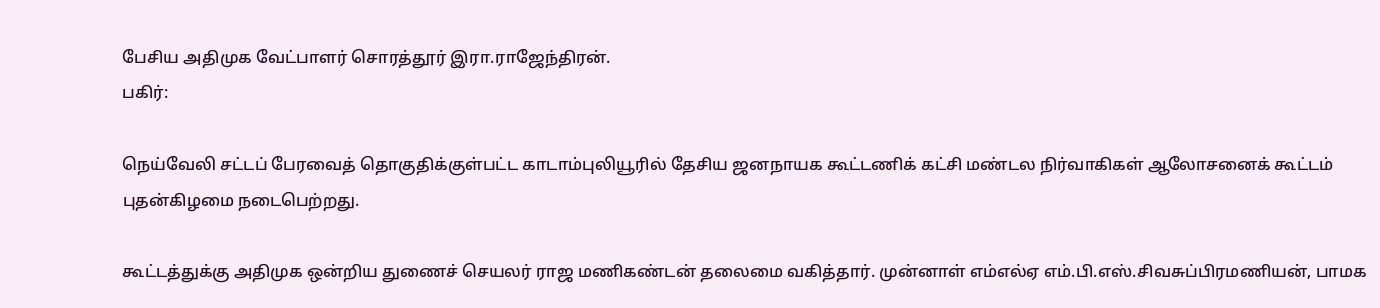பேசிய அதிமுக வேட்பாளர் சொரத்தூர் இரா.ராஜேந்திரன்.
பகிர்:

நெய்வேலி சட்டப் பேரவைத் தொகுதிக்குள்பட்ட காடாம்புலியூரில் தேசிய ஜனநாயக கூட்டணிக் கட்சி மண்டல நிர்வாகிகள் ஆலோசனைக் கூட்டம் புதன்கிழமை நடைபெற்றது.

கூட்டத்துக்கு அதிமுக ஒன்றிய துணைச் செயலர் ராஜ மணிகண்டன் தலைமை வகித்தார். முன்னாள் எம்எல்ஏ எம்.பி.எஸ்.சிவசுப்பிரமணியன், பாமக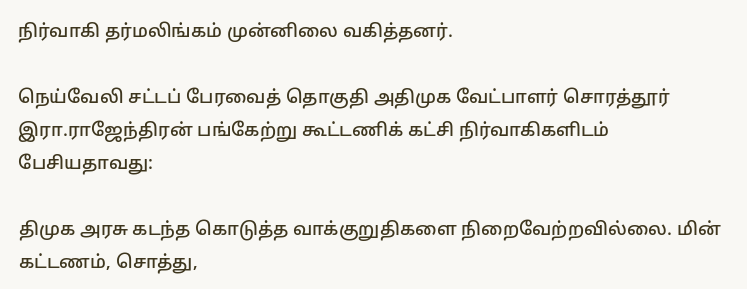நிர்வாகி தர்மலிங்கம் முன்னிலை வகித்தனர்.

நெய்வேலி சட்டப் பேரவைத் தொகுதி அதிமுக வேட்பாளர் சொரத்தூர் இரா.ராஜேந்திரன் பங்கேற்று கூட்டணிக் கட்சி நிர்வாகிகளிடம் பேசியதாவது:

திமுக அரசு கடந்த கொடுத்த வாக்குறுதிகளை நிறைவேற்றவில்லை. மின் கட்டணம், சொத்து,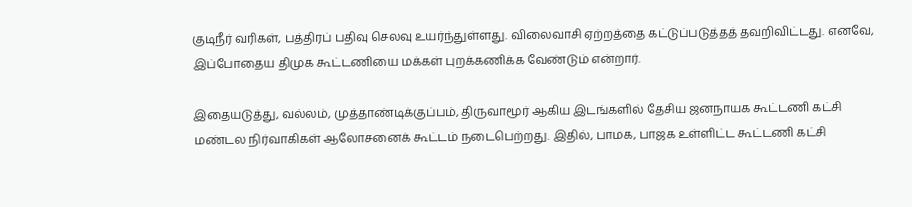குடிநீர் வரிகள், பத்திரப் பதிவு செலவு உயர்ந்துள்ளது. விலைவாசி ஏற்றத்தை கட்டுப்படுத்தத் தவறிவிட்டது. எனவே, இப்போதைய திமுக கூட்டணியை மக்கள் புறக்கணிக்க வேண்டும் என்றார்.

இதையடுத்து, வல்லம், முத்தாண்டிக்குப்பம், திருவாமூர் ஆகிய இடங்களில் தேசிய ஜனநாயக கூட்டணி கட்சி மண்டல நிர்வாகிகள் ஆலோசனைக் கூட்டம் நடைபெற்றது. இதில், பாமக, பாஜக உள்ளிட்ட கூட்டணி கட்சி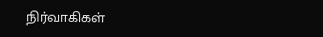நிர்வாகிகள்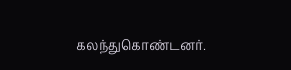கலந்துகொண்டனர்.